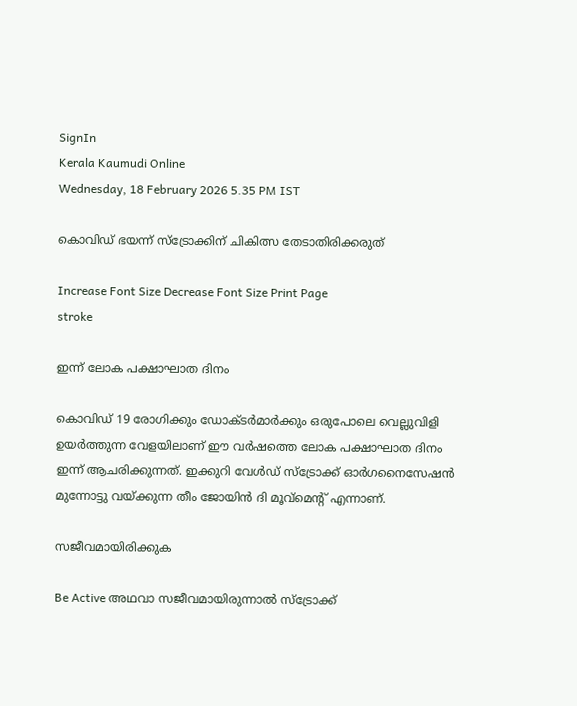SignIn
Kerala Kaumudi Online
Wednesday, 18 February 2026 5.35 PM IST

കൊവിഡ് ഭയന്ന് സ്ട്രോക്കിന് ചികിത്സ തേടാതിരിക്കരുത്

Increase Font Size Decrease Font Size Print Page
stroke

ഇന്ന് ലോക പക്ഷാഘാത ദിനം

കൊവിഡ് 19 രോഗിക്കും ഡോക്ടർമാർക്കും ഒരുപോലെ വെല്ലുവിളി ഉയർത്തുന്ന വേളയിലാണ് ഈ വർഷത്തെ ലോക പക്ഷാഘാത ദിനം ഇന്ന് ആചരിക്കുന്നത്. ഇക്കുറി വേൾഡ് സ്ട്രോക്ക് ഓർഗനൈസേഷൻ മുന്നോട്ടു വയ്ക്കുന്ന തീം ജോയിൻ ദി മൂവ്‌മെന്റ് എന്നാണ്.

സജീവമായിരിക്കുക

Be Active അഥവാ സജീവമായിരുന്നാൽ സ്ട്രോക്ക്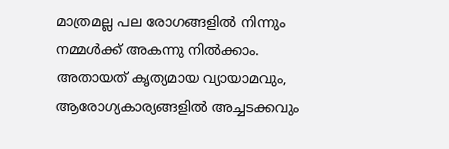മാത്രമല്ല പല രോഗങ്ങളിൽ നിന്നും നമ്മൾക്ക് അകന്നു നിൽക്കാം. അതായത് കൃത്യമായ വ്യായാമവും, ആരോഗ്യകാര്യങ്ങളിൽ അച്ചടക്കവും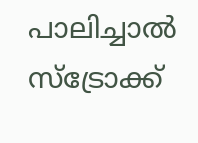പാലിച്ചാൽ സ്ട്രോക്ക്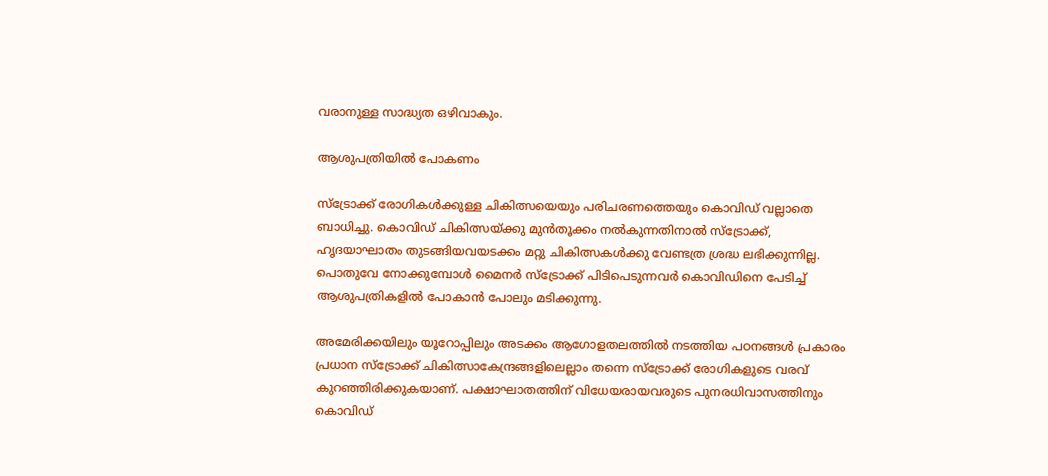വരാനുള്ള സാദ്ധ്യത ഒഴിവാകും.

ആശുപത്രിയിൽ പോകണം

സ്ട്രോക്ക് രോഗികൾക്കുള്ള ചികിത്സയെയും പരിചരണത്തെയും കൊവിഡ് വല്ലാതെ ബാധിച്ചു. കൊവിഡ് ചികിത്സയ്ക്കു മുൻതൂക്കം നൽകുന്നതിനാൽ സ്‌ട്രോക്ക്, ഹൃദയാഘാതം തുടങ്ങിയവയടക്കം മറ്റു ചികിത്സകൾക്കു വേണ്ടത്ര ശ്രദ്ധ ലഭിക്കുന്നില്ല. പൊതുവേ നോക്കുമ്പോൾ മൈനർ സ്ട്രോക്ക് പിടിപെടുന്നവർ കൊവിഡിനെ പേടിച്ച് ആശുപത്രികളിൽ പോകാൻ പോലും മടിക്കുന്നു.

അമേരിക്കയിലും യൂറോപ്പിലും അടക്കം ആഗോളതലത്തിൽ നടത്തിയ പഠനങ്ങൾ പ്രകാരം പ്രധാന സ്ട്രോക്ക് ചികിത്സാകേന്ദ്രങ്ങളിലെല്ലാം തന്നെ സ്ട്രോക്ക് രോഗികളുടെ വരവ് കുറഞ്ഞിരിക്കുകയാണ്. പക്ഷാഘാതത്തിന് വിധേയരായവരുടെ പുനരധിവാസത്തിനും കൊവിഡ്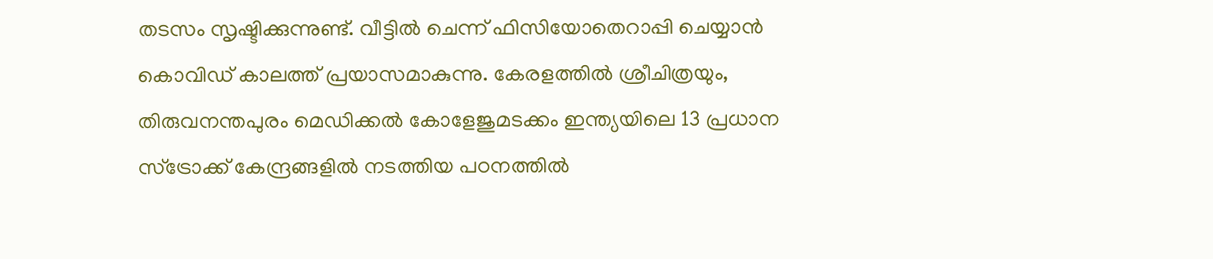തടസം സൃഷ്ടിക്കുന്നുണ്ട്. വീട്ടിൽ ചെന്ന് ഫിസിയോതെറാപ്പി ചെയ്യാൻ കൊവിഡ് കാലത്ത് പ്രയാസമാകുന്നു. കേരളത്തിൽ ശ്രീചിത്രയും, തിരുവനന്തപുരം മെഡിക്കൽ കോളേജുമടക്കം ഇന്ത്യയിലെ 13 പ്രധാന സ്ട്രോക്ക് കേന്ദ്രങ്ങളിൽ നടത്തിയ പഠനത്തിൽ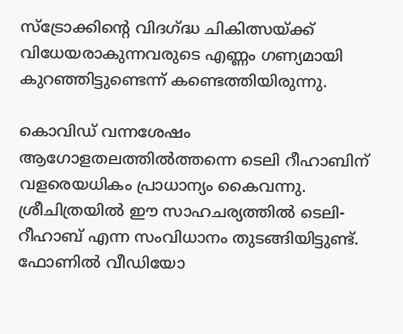സ്ട്രോക്കിന്റെ വിദഗ്ദ്ധ ചികിത്സയ്ക്ക് വിധേയരാകുന്നവരുടെ എണ്ണം ഗണ്യമായി കുറഞ്ഞിട്ടുണ്ടെന്ന് കണ്ടെത്തിയിരുന്നു.

കൊവിഡ് വന്നശേഷം ആഗോളതലത്തിൽത്തന്നെ ടെലി റീഹാബിന് വളരെയധികം പ്രാധാന്യം കൈവന്നു. ശ്രീചിത്രയിൽ ഈ സാഹചര്യത്തിൽ ടെലി-റീഹാബ് എന്ന സംവിധാനം തുടങ്ങിയിട്ടുണ്ട്. ഫോണിൽ വീഡിയോ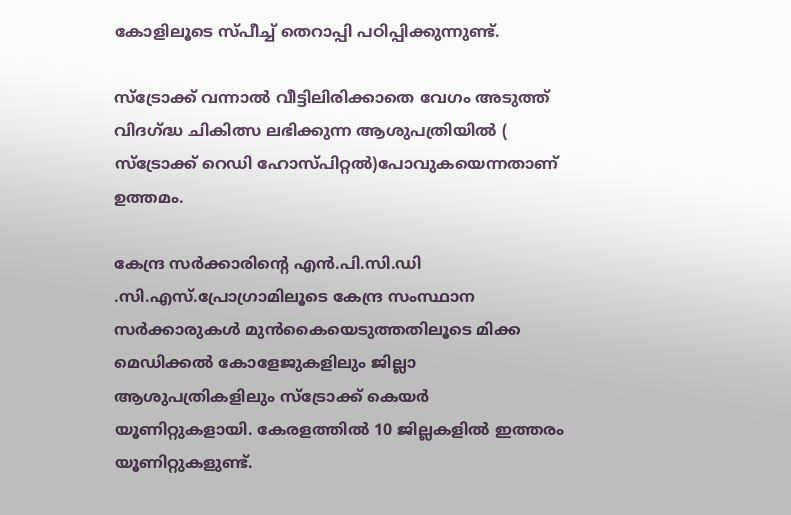കോളിലൂടെ സ്‌പീച്ച് തെറാപ്പി പഠിപ്പിക്കുന്നുണ്ട്.

സ്ട്രോക്ക് വന്നാൽ വീട്ടിലിരിക്കാതെ വേഗം അടുത്ത് വിദഗ്ദ്ധ ചികിത്സ ലഭിക്കുന്ന ആശുപത്രിയിൽ ( സ്ട്രോക്ക് റെഡി ഹോസ്പിറ്റൽ)പോവുകയെന്നതാണ് ഉത്തമം.

കേന്ദ്ര സർക്കാരിന്റെ എൻ.പി.സി.ഡി .സി.എസ്.പ്രോഗ്രാമിലൂടെ കേന്ദ്ര സംസ്ഥാന സർക്കാരുകൾ മുൻകൈയെടുത്തതിലൂടെ മിക്ക മെഡിക്കൽ കോളേജുകളിലും ജില്ലാ ആശുപത്രികളിലും സ്ട്രോക്ക് കെയർ യൂണിറ്റുകളായി. കേരളത്തിൽ 10 ജില്ലകളിൽ ഇത്തരം യൂണിറ്റുകളുണ്ട്.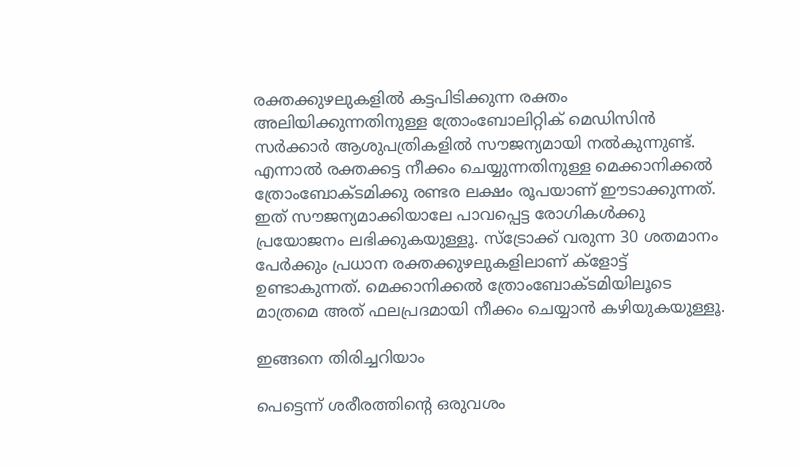രക്തക്കുഴലുകളിൽ കട്ടപിടിക്കുന്ന രക്തം അലിയിക്കുന്നതിനുള്ള ത്രോംബോലിറ്റിക് മെഡിസിൻ സർക്കാർ ആശുപത്രികളിൽ സൗജന്യമായി നൽകുന്നുണ്ട്. എന്നാൽ രക്തക്കട്ട നീക്കം ചെയ്യുന്നതിനുള്ള മെക്കാനിക്കൽ ത്രോംബോക്ടമിക്കു രണ്ടര ലക്ഷം രൂപയാണ് ഈടാക്കുന്നത്. ഇത് സൗജന്യമാക്കിയാലേ പാവപ്പെട്ട രോഗികൾക്കു പ്രയോജനം ലഭിക്കുകയുള്ളൂ. സ്ട്രോക്ക് വരുന്ന 30 ശതമാനം പേർക്കും പ്രധാന രക്തക്കുഴലുകളിലാണ് ക്ളോട്ട് ഉണ്ടാകുന്നത്. മെക്കാനിക്കൽ ത്രോംബോക്ടമിയിലൂടെ മാത്രമെ അത് ഫലപ്രദമായി നീക്കം ചെയ്യാൻ കഴിയുകയുള്ളൂ.

ഇങ്ങനെ തിരിച്ചറിയാം

പെട്ടെന്ന് ശരീരത്തിന്റെ ഒരുവശം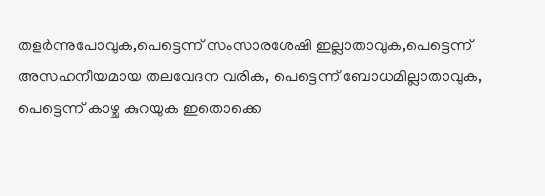തളർന്നുപോവുക,പെട്ടെന്ന് സംസാരശേഷി ഇല്ലാതാവുക,പെട്ടെന്ന് അസഹനീയമായ തലവേദന വരിക, പെട്ടെന്ന് ബോധമില്ലാതാവുക, പെട്ടെന്ന് കാഴ്ച കുറയുക ഇതൊക്കെ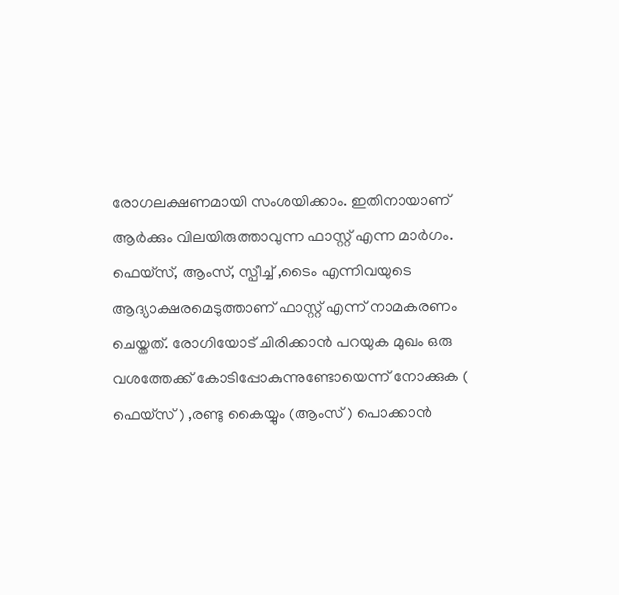രോഗലക്ഷണമായി സംശയിക്കാം. ഇതിനായാണ് ആർക്കും വിലയിരുത്താവുന്ന ഫാസ്റ്റ് എന്ന മാർഗം. ഫെയ്സ്, ആംസ്, സ്പീച്ച് ,ടൈം എന്നിവയുടെ ആദ്യാക്ഷരമെടുത്താണ് ഫാസ്റ്റ് എന്ന് നാമകരണം ചെയ്തത്. രോഗിയോട് ചിരിക്കാൻ പറയുക മുഖം ഒരു വശത്തേക്ക് കോടിപ്പോകുന്നുണ്ടോയെന്ന് നോക്കുക ( ഫെയ്സ് ) ,രണ്ടു കൈയ്യും (ആംസ് ) പൊക്കാൻ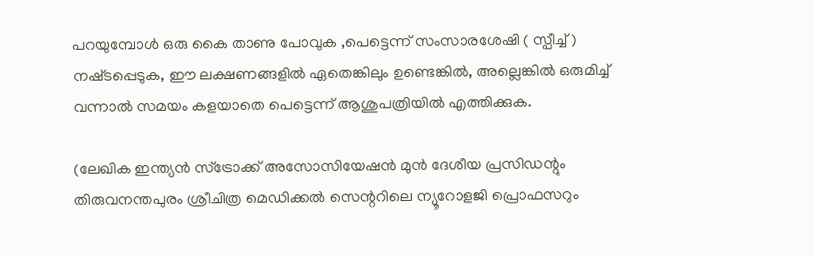പറയുമ്പോൾ ഒരു കൈ താണു പോവുക ,പെട്ടെന്ന് സംസാരശേഷി ( സ്പീച്ച് ) നഷ്‌ടപ്പെടുക, ഈ ലക്ഷണങ്ങളിൽ ഏതെങ്കിലും ഉണ്ടെങ്കിൽ, അല്ലെങ്കിൽ ഒരുമിച്ച് വന്നാൽ സമയം കളയാതെ പെട്ടെന്ന് ആശുപത്രിയിൽ എത്തിക്കുക.

(ലേഖിക ഇന്ത്യൻ സ്ട്രോക്ക് അസോസിയേഷൻ മുൻ ദേശീയ പ്രസിഡന്റും തിരുവനന്തപുരം ശ്രീചിത്ര മെഡിക്കൽ സെന്ററിലെ ന്യൂറോളജി പ്രൊഫസറും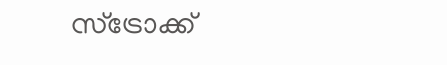സ്ട്രോക്ക്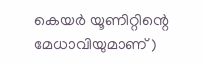കെയർ യൂണിറ്റിന്റെ മേധാവിയുമാണ് )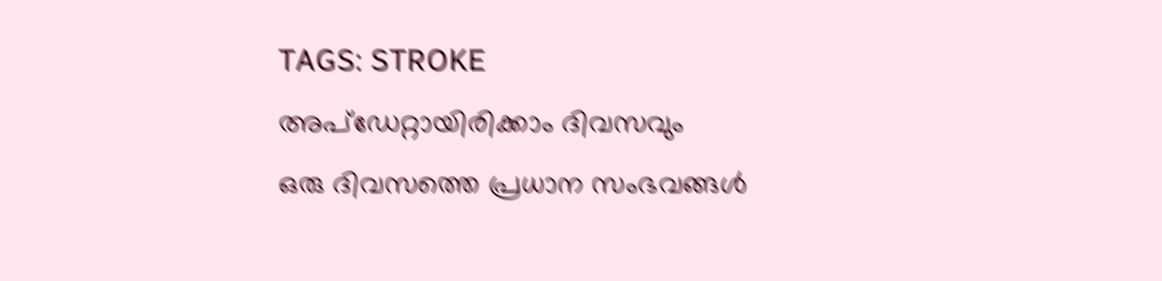TAGS: STROKE
അപ്ഡേറ്റായിരിക്കാം ദിവസവും
ഒരു ദിവസത്തെ പ്രധാന സംഭവങ്ങൾ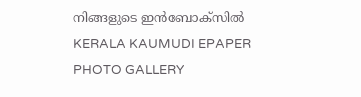നിങ്ങളുടെ ഇൻബോക്സിൽ
KERALA KAUMUDI EPAPER
PHOTO GALLERY